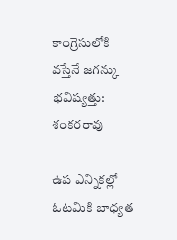కాంగ్రెసులోకి వస్తేనే జగన్కు భవిష్యత్తు: శంకరరావు

ఉప ఎన్నికల్లో ఓటమికి బాధ్యత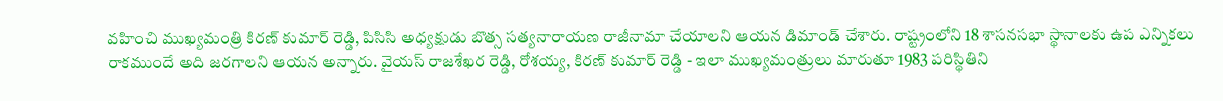వహించి ముఖ్యమంత్రి కిరణ్ కుమార్ రెడ్డి, పిసిసి అధ్యక్షుడు బొత్స సత్యనారాయణ రాజీనామా చేయాలని ఆయన డిమాండ్ చేశారు. రాష్ట్రంలోని 18 శాసనసభా స్థానాలకు ఉప ఎన్నికలు రాకముందే అది జరగాలని ఆయన అన్నారు. వైయస్ రాజశేఖర రెడ్డి, రోశయ్య, కిరణ్ కుమార్ రెడ్డి - ఇలా ముఖ్యమంత్రులు మారుతూ 1983 పరిస్థితిని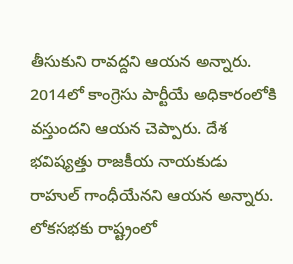తీసుకుని రావద్దని ఆయన అన్నారు. 2014లో కాంగ్రెసు పార్టీయే అధికారంలోకి వస్తుందని ఆయన చెప్పారు. దేశ భవిష్యత్తు రాజకీయ నాయకుడు రాహుల్ గాంధీయేనని ఆయన అన్నారు. లోకసభకు రాష్ట్రంలో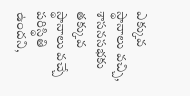ఎక్కువ స్థానాలు వచ్చి, శాసనసభకు తక్కువ స్థానాలు వచ్చే పరిస్థితి ఉందని,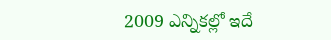2009 ఎన్నికల్లో ఇదే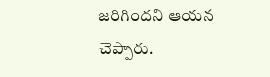జరిగిందని ఆయన చెప్పారు.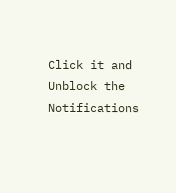Click it and Unblock the Notifications